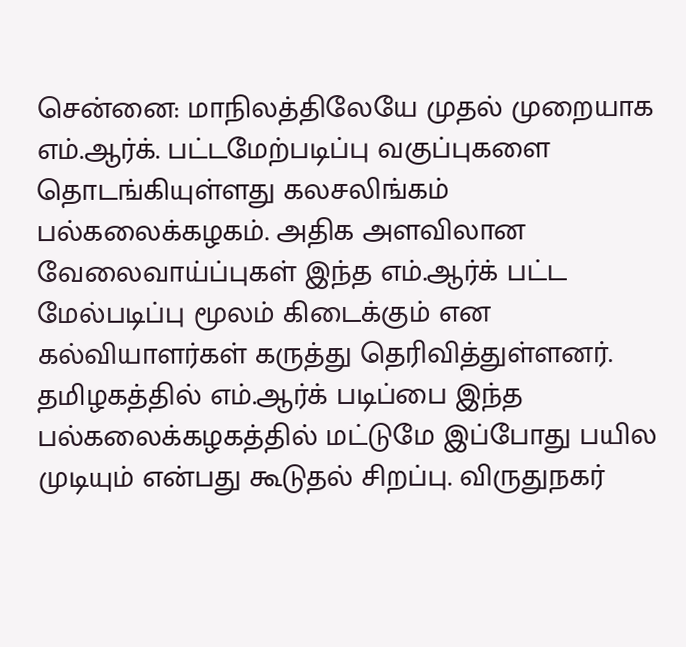சென்னை: மாநிலத்திலேயே முதல் முறையாக எம்.ஆர்க். பட்டமேற்படிப்பு வகுப்புகளை தொடங்கியுள்ளது கலசலிங்கம் பல்கலைக்கழகம். அதிக அளவிலான வேலைவாய்ப்புகள் இந்த எம்.ஆர்க் பட்ட மேல்படிப்பு மூலம் கிடைக்கும் என கல்வியாளர்கள் கருத்து தெரிவித்துள்ளனர்.
தமிழகத்தில் எம்.ஆர்க் படிப்பை இந்த பல்கலைக்கழகத்தில் மட்டுமே இப்போது பயில முடியும் என்பது கூடுதல் சிறப்பு. விருதுநகர்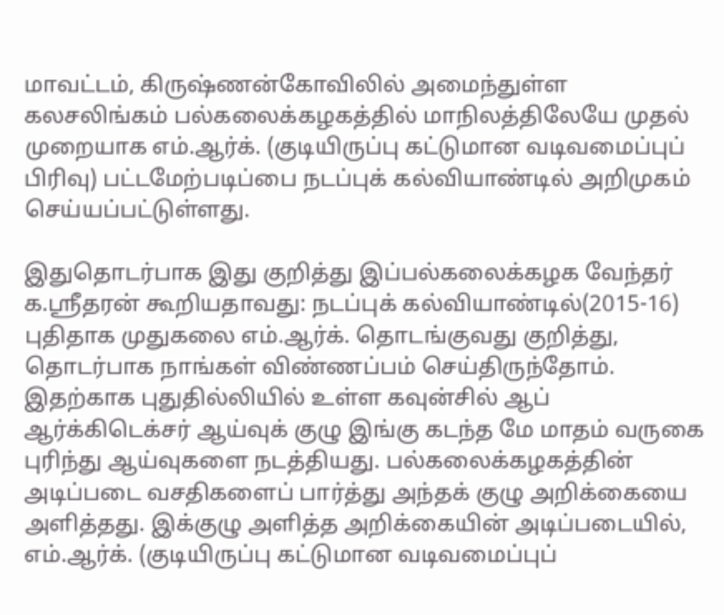மாவட்டம், கிருஷ்ணன்கோவிலில் அமைந்துள்ள கலசலிங்கம் பல்கலைக்கழகத்தில் மாநிலத்திலேயே முதல் முறையாக எம்.ஆர்க். (குடியிருப்பு கட்டுமான வடிவமைப்புப் பிரிவு) பட்டமேற்படிப்பை நடப்புக் கல்வியாண்டில் அறிமுகம் செய்யப்பட்டுள்ளது.

இதுதொடர்பாக இது குறித்து இப்பல்கலைக்கழக வேந்தர் க.ஸ்ரீதரன் கூறியதாவது: நடப்புக் கல்வியாண்டில்(2015-16) புதிதாக முதுகலை எம்.ஆர்க். தொடங்குவது குறித்து, தொடர்பாக நாங்கள் விண்ணப்பம் செய்திருந்தோம். இதற்காக புதுதில்லியில் உள்ள கவுன்சில் ஆப் ஆர்க்கிடெக்சர் ஆய்வுக் குழு இங்கு கடந்த மே மாதம் வருகை புரிந்து ஆய்வுகளை நடத்தியது. பல்கலைக்கழகத்தின் அடிப்படை வசதிகளைப் பார்த்து அந்தக் குழு அறிக்கையை அளித்தது. இக்குழு அளித்த அறிக்கையின் அடிப்படையில், எம்.ஆர்க். (குடியிருப்பு கட்டுமான வடிவமைப்புப்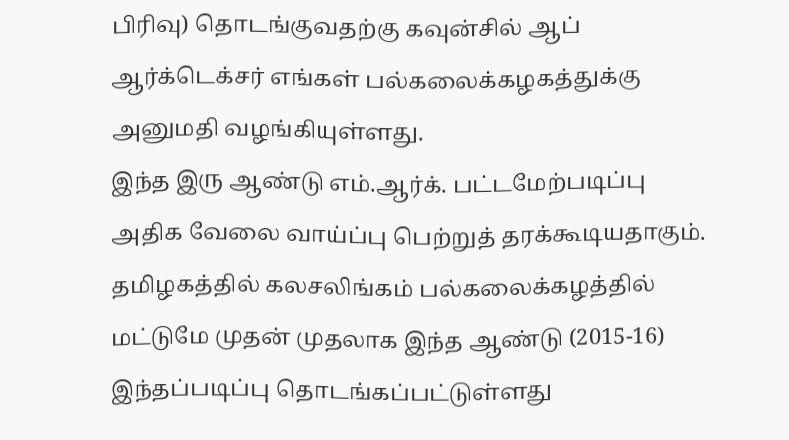பிரிவு) தொடங்குவதற்கு கவுன்சில் ஆப் ஆர்க்டெக்சர் எங்கள் பல்கலைக்கழகத்துக்கு அனுமதி வழங்கியுள்ளது.
இந்த இரு ஆண்டு எம்.ஆர்க். பட்டமேற்படிப்பு அதிக வேலை வாய்ப்பு பெற்றுத் தரக்கூடியதாகும்.
தமிழகத்தில் கலசலிங்கம் பல்கலைக்கழத்தில் மட்டுமே முதன் முதலாக இந்த ஆண்டு (2015-16) இந்தப்படிப்பு தொடங்கப்பட்டுள்ளது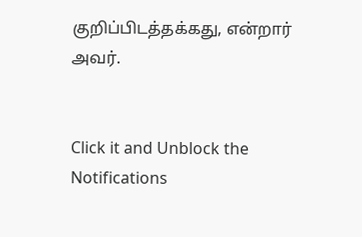குறிப்பிடத்தக்கது, என்றார் அவர்.


Click it and Unblock the Notifications